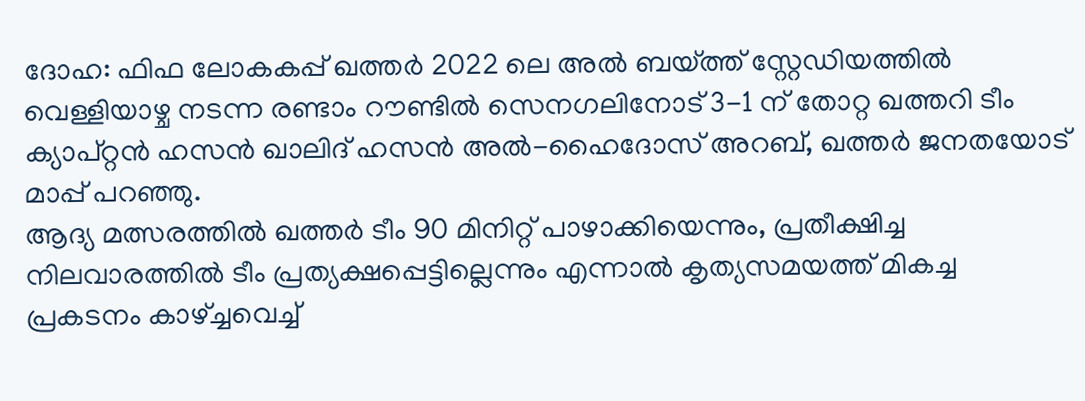ദോഹ: ഫിഫ ലോകകപ്പ് ഖത്തർ 2022 ലെ അൽ ബയ്ത്ത് സ്റ്റേഡിയത്തിൽ വെള്ളിയാഴ്ച നടന്ന രണ്ടാം റൗണ്ടിൽ സെനഗലിനോട് 3-1 ന് തോറ്റ ഖത്തറി ടീം ക്യാപ്റ്റൻ ഹസൻ ഖാലിദ് ഹസൻ അൽ-ഹൈദോസ് അറബ്, ഖത്തർ ജനതയോട് മാപ്പ് പറഞ്ഞു.
ആദ്യ മത്സരത്തിൽ ഖത്തർ ടീം 90 മിനിറ്റ് പാഴാക്കിയെന്നും, പ്രതീക്ഷിച്ച നിലവാരത്തിൽ ടീം പ്രത്യക്ഷപ്പെട്ടില്ലെന്നും എന്നാൽ കൃത്യസമയത്ത് മികച്ച പ്രകടനം കാഴ്ച്ചവെച്ച്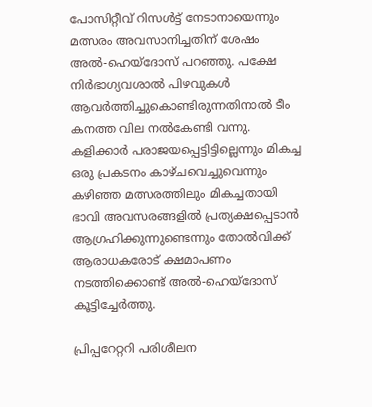പോസിറ്റീവ് റിസൾട്ട് നേടാനായെന്നും മത്സരം അവസാനിച്ചതിന് ശേഷം അൽ-ഹെയ്ദോസ് പറഞ്ഞു. പക്ഷേ നിർഭാഗ്യവശാൽ പിഴവുകൾ ആവർത്തിച്ചുകൊണ്ടിരുന്നതിനാൽ ടീം കനത്ത വില നൽകേണ്ടി വന്നു.
കളിക്കാർ പരാജയപ്പെട്ടിട്ടില്ലെന്നും മികച്ച ഒരു പ്രകടനം കാഴ്ചവെച്ചുവെന്നും കഴിഞ്ഞ മത്സരത്തിലും മികച്ചതായി ഭാവി അവസരങ്ങളിൽ പ്രത്യക്ഷപ്പെടാൻ ആഗ്രഹിക്കുന്നുണ്ടെന്നും തോൽവിക്ക് ആരാധകരോട് ക്ഷമാപണം നടത്തിക്കൊണ്ട് അൽ-ഹെയ്ദോസ് കൂട്ടിച്ചേർത്തു.

പ്രിപ്പറേറ്ററി പരിശീലന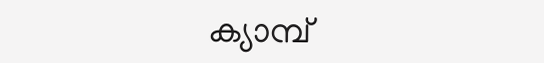ക്യാമ്പ്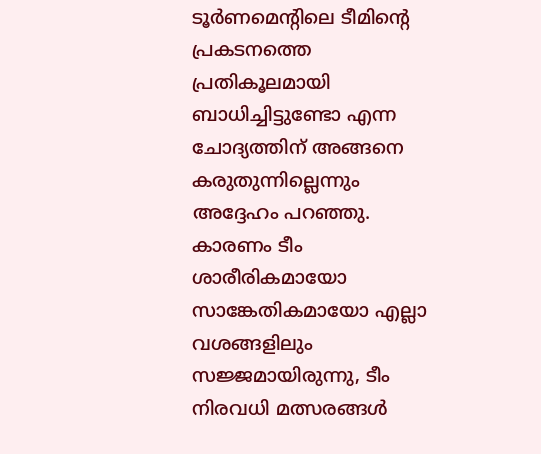ടൂർണമെന്റിലെ ടീമിന്റെ പ്രകടനത്തെ പ്രതികൂലമായി ബാധിച്ചിട്ടുണ്ടോ എന്ന ചോദ്യത്തിന് അങ്ങനെ കരുതുന്നില്ലെന്നും അദ്ദേഹം പറഞ്ഞു. കാരണം ടീം ശാരീരികമായോ സാങ്കേതികമായോ എല്ലാ വശങ്ങളിലും സജ്ജമായിരുന്നു, ടീം നിരവധി മത്സരങ്ങൾ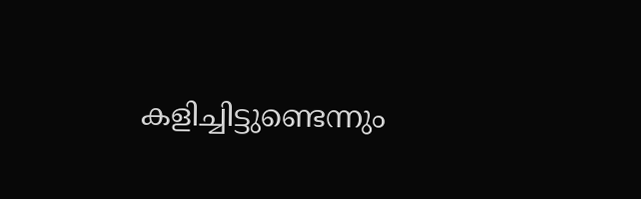കളിച്ചിട്ടുണ്ടെന്നും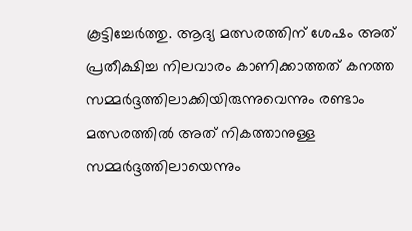കൂട്ടിച്ചേർത്തു. ആദ്യ മത്സരത്തിന് ശേഷം അത് പ്രതീക്ഷിച്ച നിലവാരം കാണിക്കാത്തത് കനത്ത സമ്മർദ്ദത്തിലാക്കിയിരുന്നുവെന്നും രണ്ടാം മത്സരത്തിൽ അത് നികത്താനുള്ള സമ്മർദ്ദത്തിലായെന്നും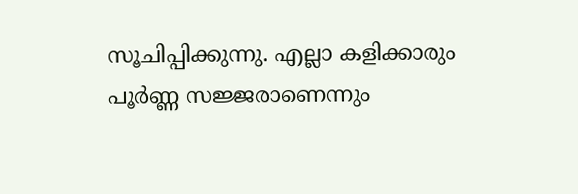സൂചിപ്പിക്കുന്നു. എല്ലാ കളിക്കാരും പൂർണ്ണ സജ്ജരാണെന്നും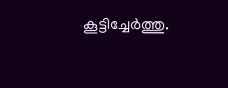കൂട്ടിച്ചേർത്തു.